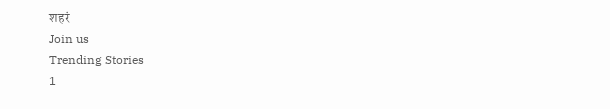शहरं
Join us
Trending Stories
1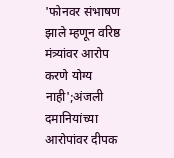'फोनवर संभाषण झाले म्हणून वरिष्ठ मंत्र्यांवर आरोप करणे योग्य नाही';अंजली दमानियांच्या आरोपांवर दीपक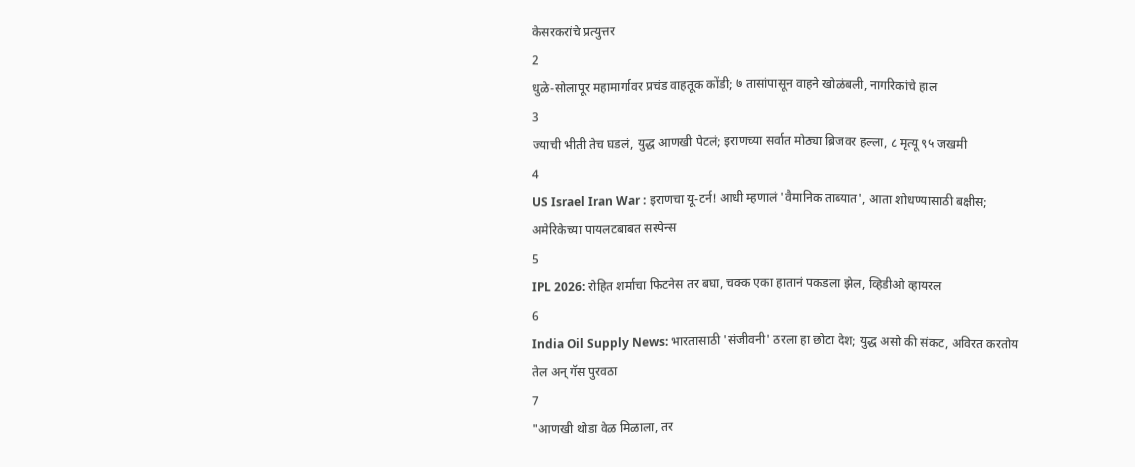केसरकरांचे प्रत्युत्तर
2
धुळे-सोलापूर महामार्गावर प्रचंड वाहतूक कोंडी; ७ तासांपासून वाहने खोळंबली, नागरिकांचे हाल
3
ज्याची भीती तेच घडलं, युद्ध आणखी पेटलं; इराणच्या सर्वात मोठ्या ब्रिजवर हल्ला, ८ मृत्यू ९५ जखमी
4
US Israel Iran War : इराणचा यू-टर्न! आधी म्हणालं 'वैमानिक ताब्यात', आता शोधण्यासाठी बक्षीस; अमेरिकेच्या पायलटबाबत सस्पेन्स
5
IPL 2026: रोहित शर्माचा फिटनेस तर बघा, चक्क एका हातानं पकडला झेल, व्हिडीओ व्हायरल
6
India Oil Supply News: भारतासाठी 'संजीवनी' ठरला हा छोटा देश; युद्ध असो की संकट, अविरत करतोय तेल अन् गॅस पुरवठा
7
"आणखी थोडा वेळ मिळाला, तर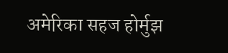अमेरिका सहज होर्मुझ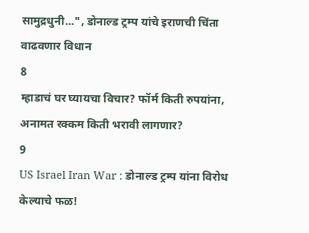सामुद्रधुनी...", डोनाल्ड ट्रम्प यांचे इराणची चिंता वाढवणार विधान
8
म्हाडाचं घर घ्यायचा विचार? फॉर्म किती रुपयांना, अनामत रक्कम किती भरावी लागणार?
9
US Israel Iran War : डोनाल्ड ट्रम्प यांना विरोध केल्याचे फळ!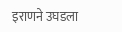इराणने उघडला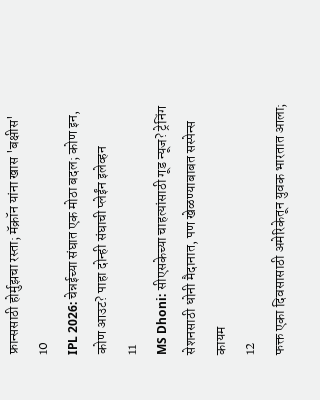फ्रान्ससाठी होर्मुझचा रस्ता; मॅक्रॉन यांना खास 'बक्षीस'
10
IPL 2026: चेन्नईच्या संघात एक मोठा बदल; कोण इन, कोण आउट? पाहा दोन्ही संघाची प्लेईंन इलेव्हन
11
MS Dhoni: सीएसकेच्या चाहत्यांसाठी गूड न्यूज? ट्रेनिंग सेशनसाठी धोनी मैदानात, पण खेळण्याबाबत सस्पेन्स कायम
12
फक्त एका दिवसासाठी अमेरिकेतून युवक भारतात आला;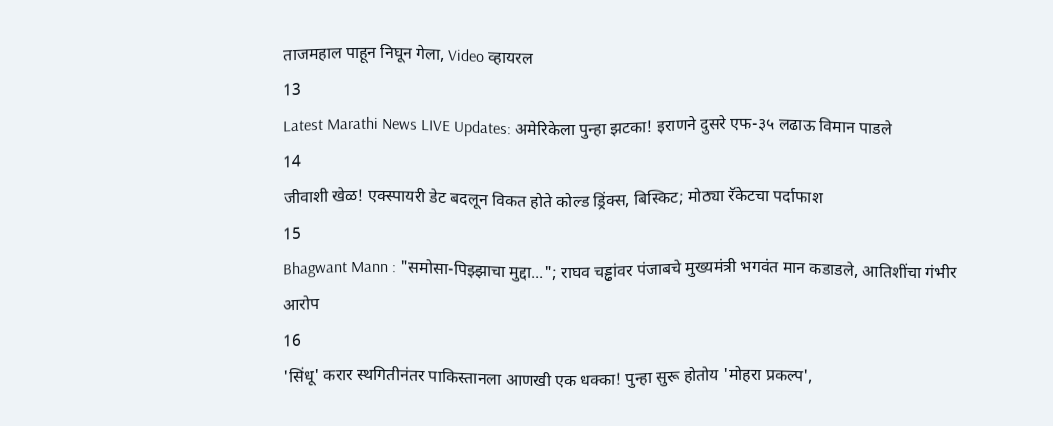ताजमहाल पाहून निघून गेला, Video व्हायरल
13
Latest Marathi News LIVE Updates: अमेरिकेला पुन्हा झटका! इराणने दुसरे एफ-३५ लढाऊ विमान पाडले
14
जीवाशी खेळ! एक्स्पायरी डेट बदलून विकत होते कोल्ड ड्रिंक्स, बिस्किट; मोठ्या रॅकेटचा पर्दाफाश
15
Bhagwant Mann : "समोसा-पिझ्झाचा मुद्दा..."; राघव चड्ढांवर पंजाबचे मुख्यमंत्री भगवंत मान कडाडले, आतिशींचा गंभीर आरोप
16
'सिंधू' करार स्थगितीनंतर पाकिस्तानला आणखी एक धक्का! पुन्हा सुरू होतोय 'मोहरा प्रकल्प',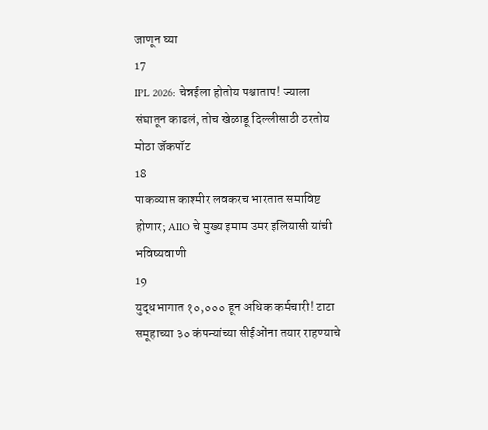जाणून घ्या
17
IPL 2026: चेन्नईला होतोय पश्चाताप! ज्याला संघातून काढलं, तोच खेळाडू दिल्लीसाठी ठरतोय मोठा जॅकपॉट
18
पाकव्याप्त काश्मीर लवकरच भारतात समाविष्ट होणार; AIIO चे मुख्य इमाम उमर इलियासी यांची भविष्यवाणी
19
युद्धभागात १०,००० हून अधिक कर्मचारी! टाटा समूहाच्या ३० कंपन्यांच्या सीईओंना तयार राहण्याचे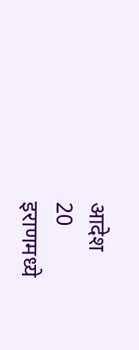आदेश
20
इराणमध्ये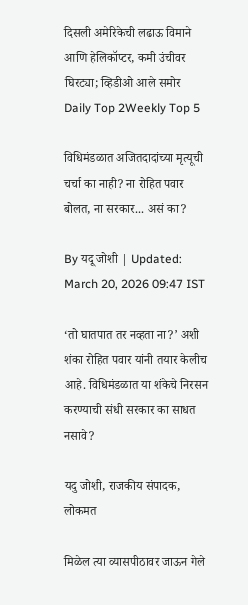दिसली अमेरिकेची लढाऊ विमाने आणि हेलिकॉप्टर, कमी उंचीवर घिरट्या; व्हिडीओ आले समोर
Daily Top 2Weekly Top 5

विधिमंडळात अजितदादांच्या मृत्यूची चर्चा का नाही? ना रोहित पवार बोलत, ना सरकार... असं का?

By यदू जोशी | Updated: March 20, 2026 09:47 IST

‘तो घातपात तर नव्हता ना?’ अशी शंका रोहित पवार यांनी तयार केलीच आहे. विधिमंडळात या शंकेचे निरसन करण्याची संधी सरकार का साधत नसावे?

यदु जोशी, राजकीय संपादक, लोकमत

मिळेल त्या व्यासपीठावर जाऊन गेले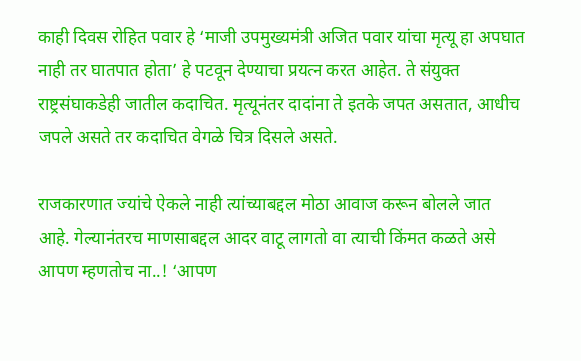काही दिवस रोहित पवार हे ‘माजी उपमुख्यमंत्री अजित पवार यांचा मृत्यू हा अपघात नाही तर घातपात होता’ हे पटवून देण्याचा प्रयत्न करत आहेत. ते संयुक्त राष्ट्रसंघाकडेही जातील कदाचित. मृत्यूनंतर दादांना ते इतके जपत असतात, आधीच जपले असते तर कदाचित वेगळे चित्र दिसले असते.

राजकारणात ज्यांचे ऐकले नाही त्यांच्याबद्दल मोठा आवाज करून बोलले जात आहे. गेल्यानंतरच माणसाबद्दल आदर वाटू लागतो वा त्याची किंमत कळते असे आपण म्हणतोच ना..! ‘आपण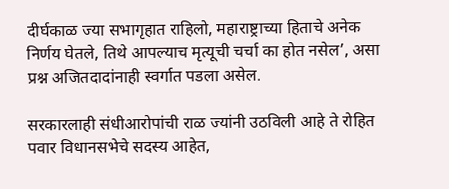दीर्घकाळ ज्या सभागृहात राहिलो, महाराष्ट्राच्या हिताचे अनेक निर्णय घेतले, तिथे आपल्याच मृत्यूची चर्चा का होत नसेल’, असा प्रश्न अजितदादांनाही स्वर्गात पडला असेल.

सरकारलाही संधीआरोपांची राळ ज्यांनी उठविली आहे ते रोहित पवार विधानसभेचे सदस्य आहेत,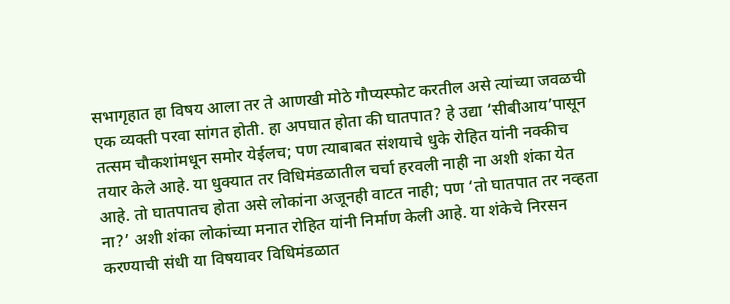सभागृहात हा विषय आला तर ते आणखी मोठे गौप्यस्फोट करतील असे त्यांच्या जवळची एक व्यक्ती परवा सांगत होती. हा अपघात होता की घातपात? हे उद्या ‘सीबीआय’पासून तत्सम चौकशांमधून समोर येईलच; पण त्याबाबत संशयाचे धुके रोहित यांनी नक्कीच तयार केले आहे. या धुक्यात तर विधिमंडळातील चर्चा हरवली नाही ना अशी शंका येत आहे. तो घातपातच होता असे लोकांना अजूनही वाटत नाही; पण ‘तो घातपात तर नव्हता ना?’ अशी शंका लोकांच्या मनात रोहित यांनी निर्माण केली आहे. या शंकेचे निरसन करण्याची संधी या विषयावर विधिमंडळात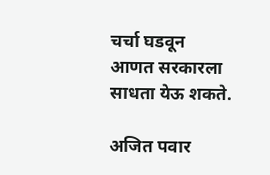चर्चा घडवून आणत सरकारला साधता येऊ शकते.

अजित पवार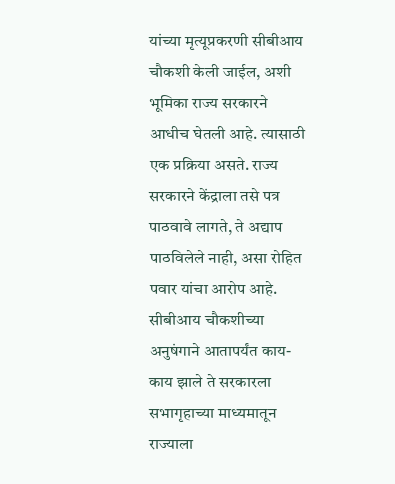यांच्या मृत्यूप्रकरणी सीबीआय चौकशी केली जाईल, अशी भूमिका राज्य सरकारने आधीच घेतली आहे. त्यासाठी एक प्रक्रिया असते. राज्य सरकारने केंद्राला तसे पत्र पाठवावे लागते, ते अद्याप पाठविलेले नाही, असा रोहित पवार यांचा आरोप आहे. सीबीआय चौकशीच्या अनुषंगाने आतापर्यंत काय-काय झाले ते सरकारला सभागृहाच्या माध्यमातून राज्याला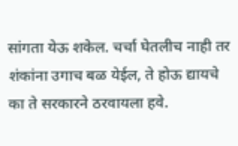सांगता येऊ शकेल. चर्चा घेतलीच नाही तर शंकांना उगाच बळ येईल, ते होऊ द्यायचे का ते सरकारने ठरवायला हवे.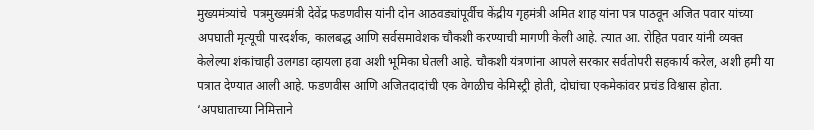मुख्यमंत्र्यांचे  पत्रमुख्यमंत्री देवेंद्र फडणवीस यांनी दोन आठवड्यांपूर्वीच केंद्रीय गृहमंत्री अमित शाह यांना पत्र पाठवून अजित पवार यांच्या अपघाती मृत्यूची पारदर्शक, कालबद्ध आणि सर्वसमावेशक चौकशी करण्याची मागणी केली आहे. त्यात आ. रोहित पवार यांनी व्यक्त केलेल्या शंकांचाही उलगडा व्हायला हवा अशी भूमिका घेतली आहे. चौकशी यंत्रणांना आपले सरकार सर्वतोपरी सहकार्य करेल, अशी हमी या पत्रात देण्यात आली आहे. फडणवीस आणि अजितदादांची एक वेगळीच केमिस्ट्री होती, दोघांचा एकमेकांवर प्रचंड विश्वास होता. ‘अपघाताच्या निमित्ताने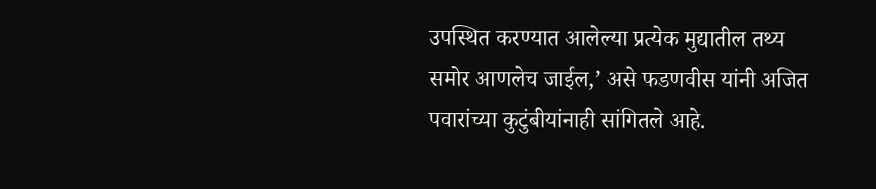उपस्थित करण्यात आलेल्या प्रत्येक मुद्यातील तथ्य समोर आणलेच जाईल,’ असे फडणवीस यांनी अजित पवारांच्या कुटुंबीयांनाही सांगितले आहे.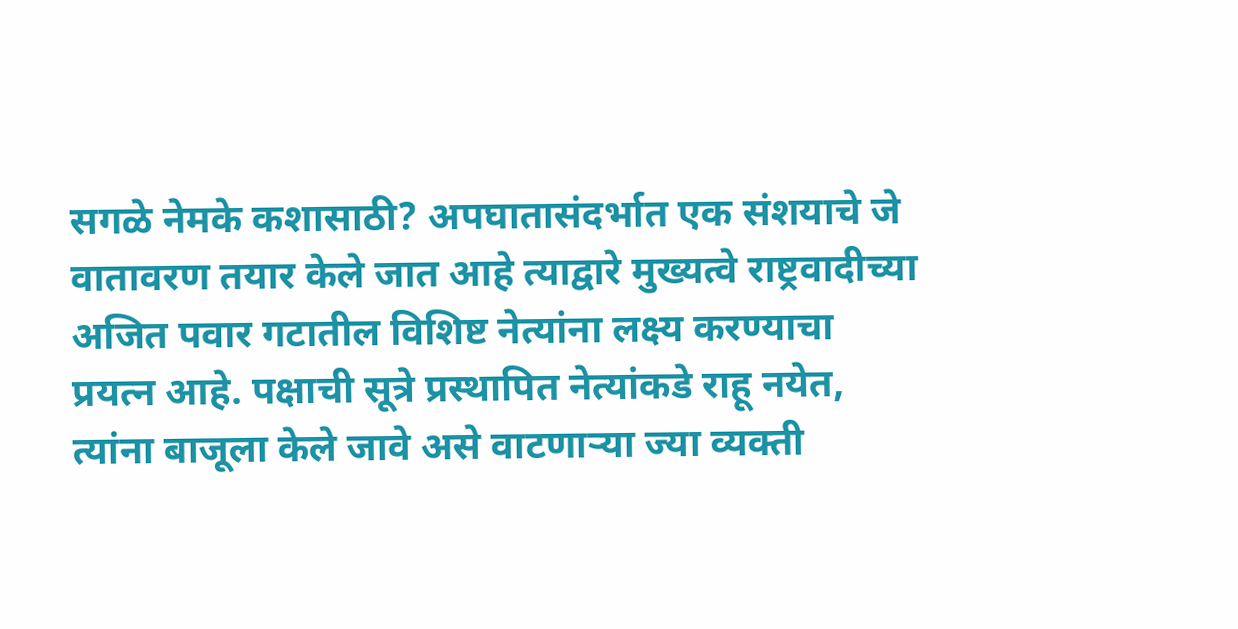सगळे नेमके कशासाठी? अपघातासंदर्भात एक संशयाचे जे वातावरण तयार केले जात आहे त्याद्वारे मुख्यत्वे राष्ट्रवादीच्या अजित पवार गटातील विशिष्ट नेत्यांना लक्ष्य करण्याचा प्रयत्न आहे. पक्षाची सूत्रे प्रस्थापित नेत्यांकडे राहू नयेत, त्यांना बाजूला केले जावे असे वाटणाऱ्या ज्या व्यक्ती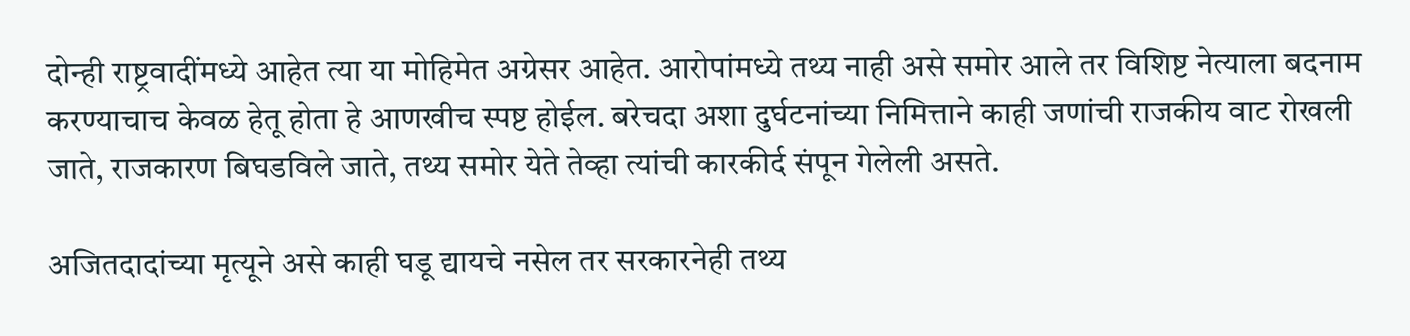दोन्ही राष्ट्रवादींमध्ये आहेत त्या या मोहिमेत अग्रेसर आहेत. आरोपांमध्ये तथ्य नाही असे समोर आले तर विशिष्ट नेत्याला बदनाम करण्याचाच केवळ हेतू होता हे आणखीच स्पष्ट होईल. बरेचदा अशा दुर्घटनांच्या निमित्ताने काही जणांची राजकीय वाट रोखली जाते, राजकारण बिघडविले जाते, तथ्य समोर येते तेव्हा त्यांची कारकीर्द संपून गेलेली असते.

अजितदादांच्या मृत्यूने असे काही घडू द्यायचे नसेल तर सरकारनेही तथ्य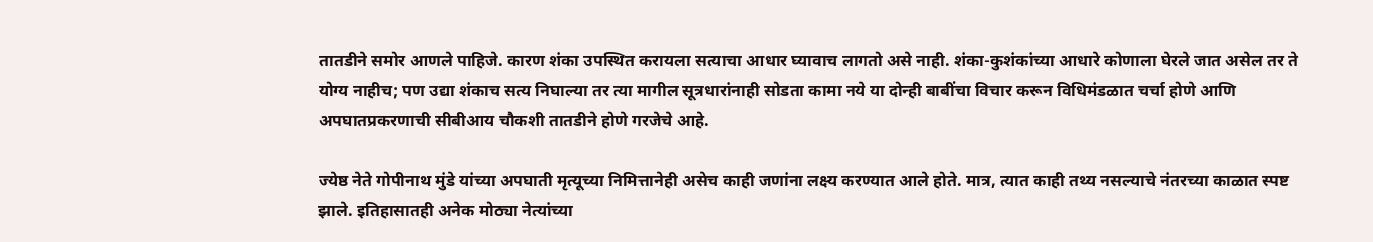तातडीने समोर आणले पाहिजे. कारण शंका उपस्थित करायला सत्याचा आधार घ्यावाच लागतो असे नाही. शंका-कुशंकांच्या आधारे कोणाला घेरले जात असेल तर ते योग्य नाहीच; पण उद्या शंकाच सत्य निघाल्या तर त्या मागील सूत्रधारांनाही सोडता कामा नये या दोन्ही बाबींचा विचार करून विधिमंडळात चर्चा होणे आणि अपघातप्रकरणाची सीबीआय चौकशी तातडीने होणे गरजेचे आहे.

ज्येष्ठ नेते गोपीनाथ मुंडे यांच्या अपघाती मृत्यूच्या निमित्तानेही असेच काही जणांना लक्ष्य करण्यात आले होते. मात्र, त्यात काही तथ्य नसल्याचे नंतरच्या काळात स्पष्ट झाले. इतिहासातही अनेक मोठ्या नेत्यांच्या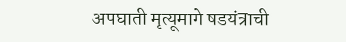अपघाती मृत्यूमागे षडयंत्राची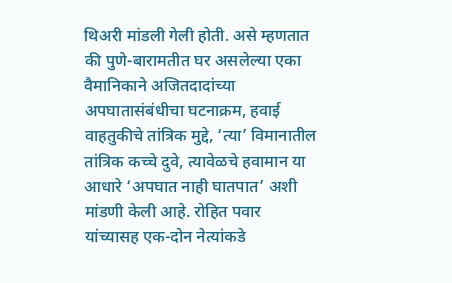थिअरी मांडली गेली होती. असे म्हणतात की पुणे-बारामतीत घर असलेल्या एका वैमानिकाने अजितदादांच्या अपघातासंबंधीचा घटनाक्रम, हवाई वाहतुकीचे तांत्रिक मुद्दे, ‘त्या’ विमानातील तांत्रिक कच्चे दुवे, त्यावेळचे हवामान या आधारे ‘अपघात नाही घातपात’ अशी मांडणी केली आहे. रोहित पवार यांच्यासह एक-दोन नेत्यांकडे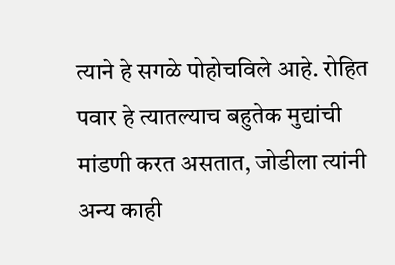त्याने हे सगळे पोहोचविले आहे. रोहित पवार हे त्यातल्याच बहुतेक मुद्यांची मांडणी करत असतात, जोडीला त्यांनी अन्य काही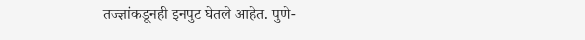तज्ज्ञांकडूनही इनपुट घेतले आहेत. पुणे-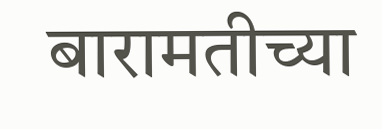बारामतीच्या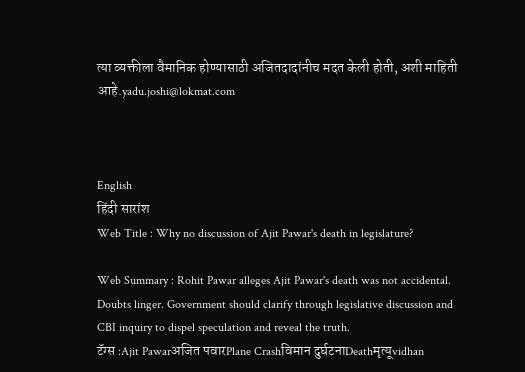त्या व्यक्तीला वैमानिक होण्यासाठी अजितदादांनीच मदत केली होती, अशी माहिती आहे.yadu.joshi@lokmat.com



English
हिंदी सारांश
Web Title : Why no discussion of Ajit Pawar's death in legislature?

Web Summary : Rohit Pawar alleges Ajit Pawar's death was not accidental. Doubts linger. Government should clarify through legislative discussion and CBI inquiry to dispel speculation and reveal the truth.
टॅग्स :Ajit Pawarअजित पवारPlane Crashविमान दुर्घटनाDeathमृत्यूvidhan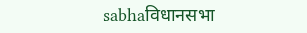sabhaविधानसभा